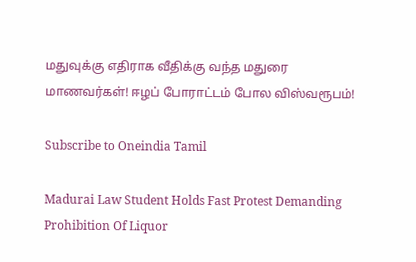மதுவுக்கு எதிராக வீதிக்கு வந்த மதுரை மாணவர்கள்! ஈழப் போராட்டம் போல விஸ்வரூபம்!

Subscribe to Oneindia Tamil

Madurai Law Student Holds Fast Protest Demanding Prohibition Of Liquor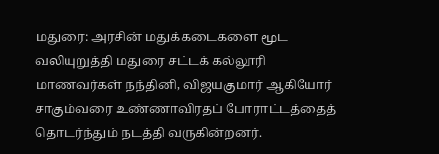மதுரை: அரசின் மதுக்கடைகளை மூட வலியுறுத்தி மதுரை சட்டக் கல்லூரி மாணவர்கள் நந்தினி, விஜயகுமார் ஆகியோர் சாகும்வரை உண்ணாவிரதப் போராட்டத்தைத் தொடர்ந்தும் நடத்தி வருகின்றனர்.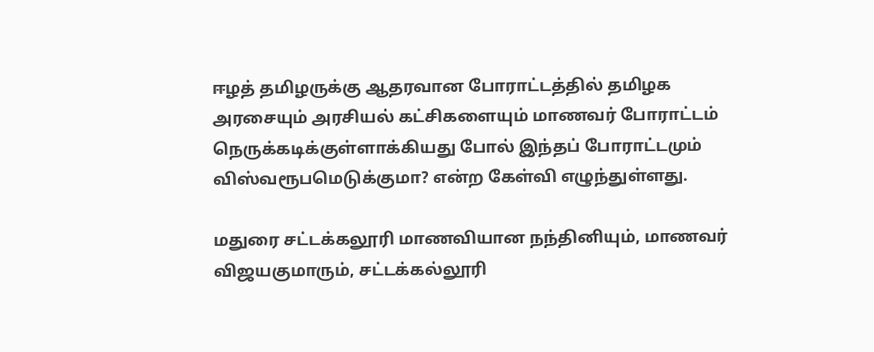ஈழத் தமிழருக்கு ஆதரவான போராட்டத்தில் தமிழக அரசையும் அரசியல் கட்சிகளையும் மாணவர் போராட்டம் நெருக்கடிக்குள்ளாக்கியது போல் இந்தப் போராட்டமும் விஸ்வரூபமெடுக்குமா? என்ற கேள்வி எழுந்துள்ளது.

மதுரை சட்டக்கலூரி மாணவியான நந்தினியும், மாணவர் விஜயகுமாரும், சட்டக்கல்லூரி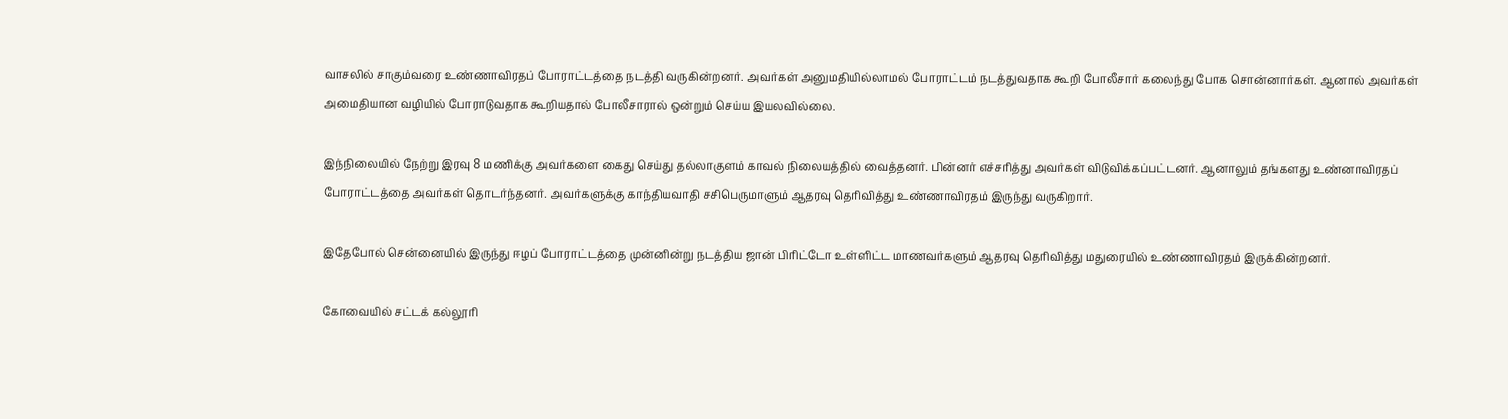வாசலில் சாகும்வரை உண்ணாவிரதப் போராட்டத்தை நடத்தி வருகின்றனர். அவர்கள் அனுமதியில்லாமல் போராட்டம் நடத்துவதாக கூறி போலீசார் கலைந்து போக சொன்னார்கள். ஆனால் அவர்கள் அமைதியான வழியில் போராடுவதாக கூறியதால் போலீசாரால் ஒன்றும் செய்ய இயலவில்லை.

இந்நிலையில் நேற்று இரவு 8 மணிக்கு அவர்களை கைது செய்து தல்லாகுளம் காவல் நிலையத்தில் வைத்தனர். பின்னர் எச்சரித்து அவர்கள் விடுவிக்கப்பட்டனர். ஆனாலும் தங்களது உண்னாவிரதப் போராட்டத்தை அவர்கள் தொடர்ந்தனர். அவர்களுக்கு காந்தியவாதி சசிபெருமாளும் ஆதரவு தெரிவித்து உண்ணாவிரதம் இருந்து வருகிறார்.

இதேபோல் சென்னையில் இருந்து ஈழப் போராட்டத்தை முன்னின்று நடத்திய ஜான் பிரிட்டோ உள்ளிட்ட மாணவர்களும் ஆதரவு தெரிவித்து மதுரையில் உண்ணாவிரதம் இருக்கின்றனர்.

கோவையில் சட்டக் கல்லூரி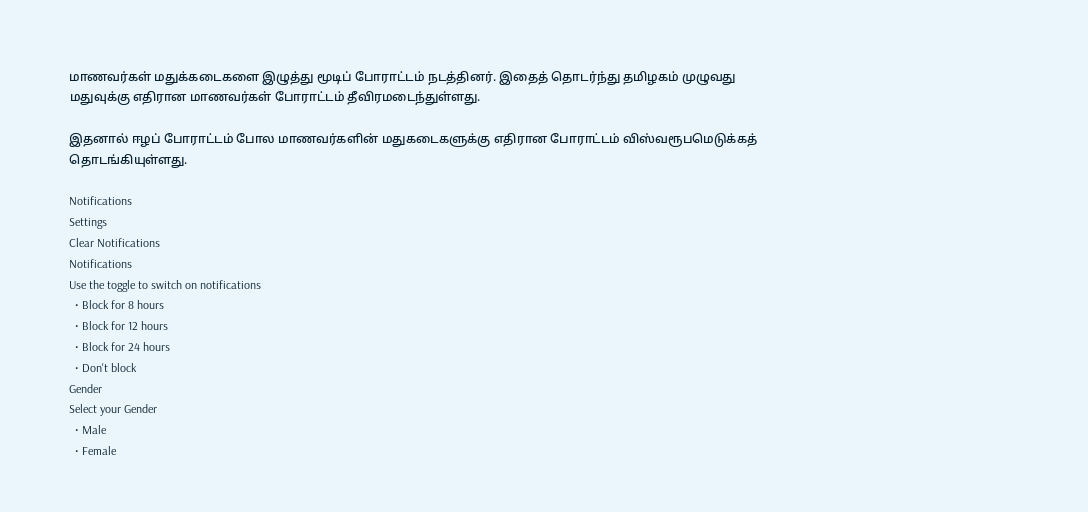மாணவர்கள் மதுக்கடைகளை இழுத்து மூடிப் போராட்டம் நடத்தினர். இதைத் தொடர்ந்து தமிழகம் முழுவது மதுவுக்கு எதிரான மாணவர்கள் போராட்டம் தீவிரமடைந்துள்ளது.

இதனால் ஈழப் போராட்டம் போல மாணவர்களின் மதுகடைகளுக்கு எதிரான போராட்டம் விஸ்வரூபமெடுக்கத் தொடங்கியுள்ளது.

Notifications
Settings
Clear Notifications
Notifications
Use the toggle to switch on notifications
  • Block for 8 hours
  • Block for 12 hours
  • Block for 24 hours
  • Don't block
Gender
Select your Gender
  • Male
  • Female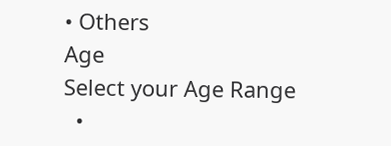• Others
Age
Select your Age Range
  •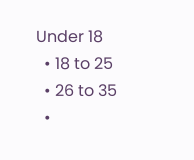Under 18
  • 18 to 25
  • 26 to 35
  •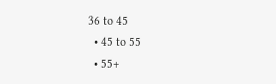36 to 45
  • 45 to 55
  • 55+